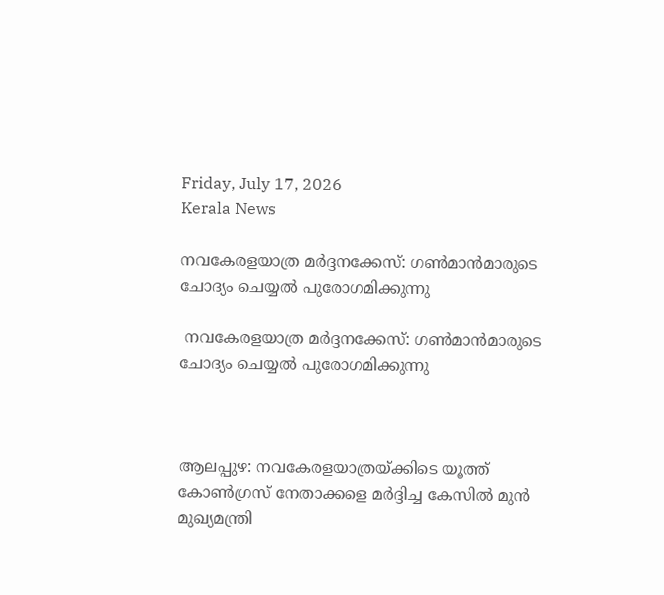Friday, July 17, 2026
Kerala News

നവകേരളയാത്ര മര്‍ദ്ദനക്കേസ്: ഗണ്‍മാന്‍മാരുടെ ചോദ്യം ചെയ്യല്‍ പുരോഗമിക്കുന്നു

 നവകേരളയാത്ര മര്‍ദ്ദനക്കേസ്: ഗണ്‍മാന്‍മാരുടെ ചോദ്യം ചെയ്യല്‍ പുരോഗമിക്കുന്നു



ആലപ്പുഴ: നവകേരളയാത്രയ്ക്കിടെ യൂത്ത് കോണ്‍ഗ്രസ് നേതാക്കളെ മര്‍ദ്ദിച്ച കേസില്‍ മുന്‍ മുഖ്യമന്ത്രി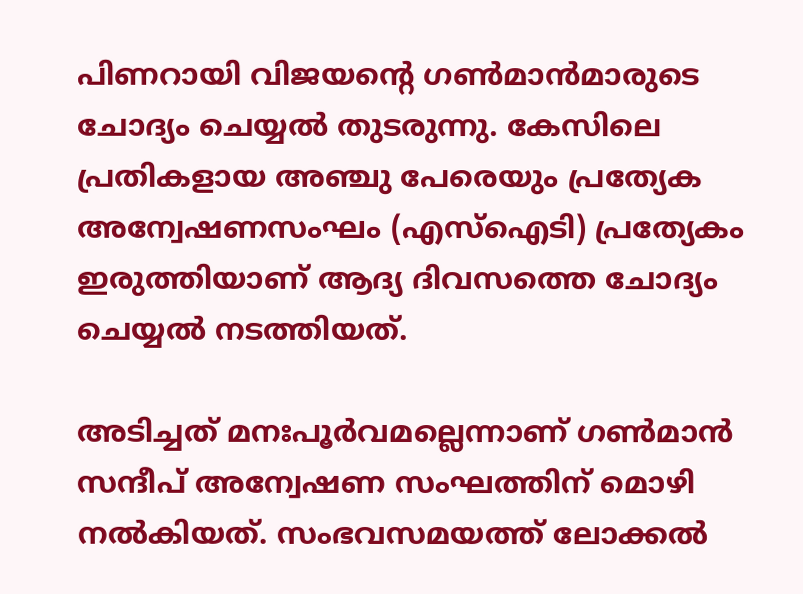പിണറായി വിജയന്റെ ഗണ്‍മാന്‍മാരുടെ ചോദ്യം ചെയ്യല്‍ തുടരുന്നു. കേസിലെ പ്രതികളായ അഞ്ചു പേരെയും പ്രത്യേക അന്വേഷണസംഘം (എസ്ഐടി) പ്രത്യേകം ഇരുത്തിയാണ് ആദ്യ ദിവസത്തെ ചോദ്യം ചെയ്യല്‍ നടത്തിയത്.

അടിച്ചത് മനഃപൂര്‍വമല്ലെന്നാണ് ഗണ്‍മാന്‍ സന്ദീപ് അന്വേഷണ സംഘത്തിന് മൊഴി നല്‍കിയത്. സംഭവസമയത്ത് ലോക്കല്‍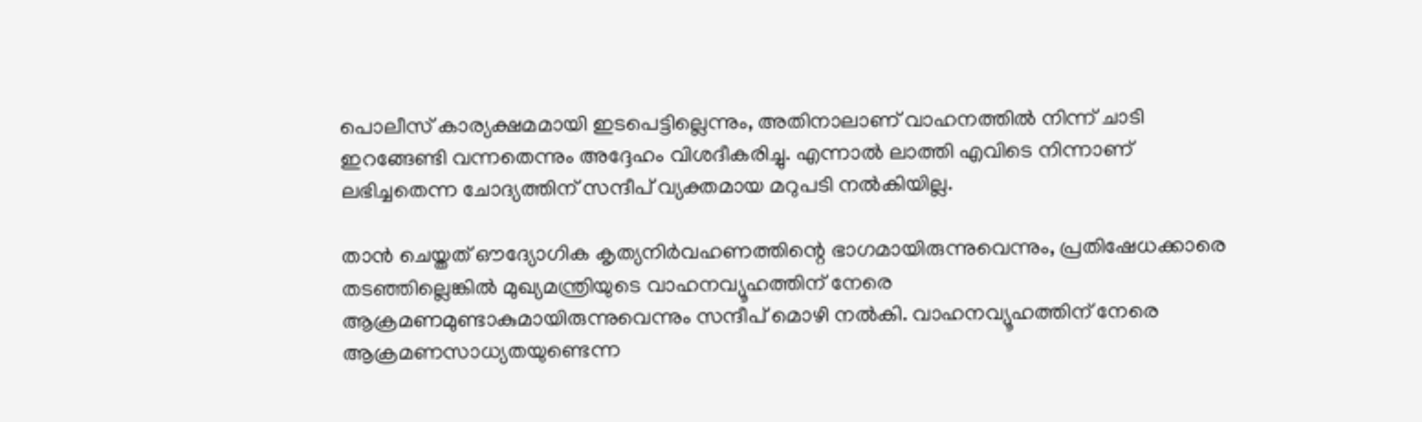പൊലീസ് കാര്യക്ഷമമായി ഇടപെട്ടില്ലെന്നും, അതിനാലാണ് വാഹനത്തില്‍ നിന്ന് ചാടി ഇറങ്ങേണ്ടി വന്നതെന്നും അദ്ദേഹം വിശദീകരിച്ചു. എന്നാല്‍ ലാത്തി എവിടെ നിന്നാണ് ലഭിച്ചതെന്ന ചോദ്യത്തിന് സന്ദീപ് വ്യക്തമായ മറുപടി നല്‍കിയില്ല.

താന്‍ ചെയ്തത് ഔദ്യോഗിക കൃത്യനിര്‍വഹണത്തിന്റെ ഭാഗമായിരുന്നുവെന്നും, പ്രതിഷേധക്കാരെ തടഞ്ഞില്ലെങ്കില്‍ മുഖ്യമന്ത്രിയുടെ വാഹനവ്യൂഹത്തിന് നേരെ ആക്രമണമുണ്ടാകുമായിരുന്നുവെന്നും സന്ദീപ് മൊഴി നല്‍കി. വാഹനവ്യൂഹത്തിന് നേരെ ആക്രമണസാധ്യതയുണ്ടെന്ന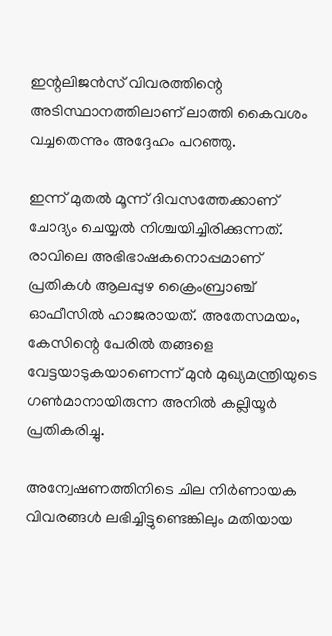ഇന്റലിജന്‍സ് വിവരത്തിന്റെ അടിസ്ഥാനത്തിലാണ് ലാത്തി കൈവശം വച്ചതെന്നും അദ്ദേഹം പറഞ്ഞു.

ഇന്ന് മുതല്‍ മൂന്ന് ദിവസത്തേക്കാണ് ചോദ്യം ചെയ്യല്‍ നിശ്ചയിച്ചിരിക്കുന്നത്. രാവിലെ അഭിഭാഷകനൊപ്പമാണ് പ്രതികള്‍ ആലപ്പുഴ ക്രൈംബ്രാഞ്ച് ഓഫീസില്‍ ഹാജരായത്. അതേസമയം, കേസിന്റെ പേരില്‍ തങ്ങളെ വേട്ടയാടുകയാണെന്ന് മുന്‍ മുഖ്യമന്ത്രിയുടെ ഗണ്‍മാനായിരുന്ന അനില്‍ കല്ലിയൂര്‍ പ്രതികരിച്ചു.

അന്വേഷണത്തിനിടെ ചില നിര്‍ണായക വിവരങ്ങള്‍ ലഭിച്ചിട്ടുണ്ടെങ്കിലും മതിയായ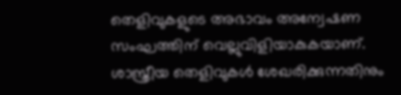തെളിവുകളുടെ അഭാവം അന്വേഷണ സംഘത്തിന് വെല്ലുവിളിയാകുകയാണ്. ശാസ്ത്രീയ തെളിവുകള്‍ ശേഖരിക്കുന്നതിനും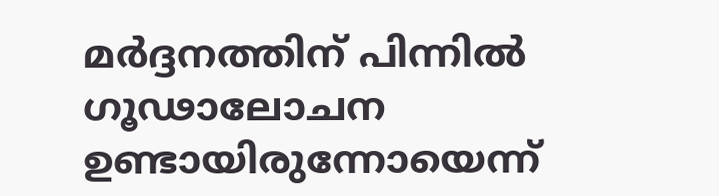മര്‍ദ്ദനത്തിന് പിന്നില്‍ ഗൂഢാലോചന ഉണ്ടായിരുന്നോയെന്ന്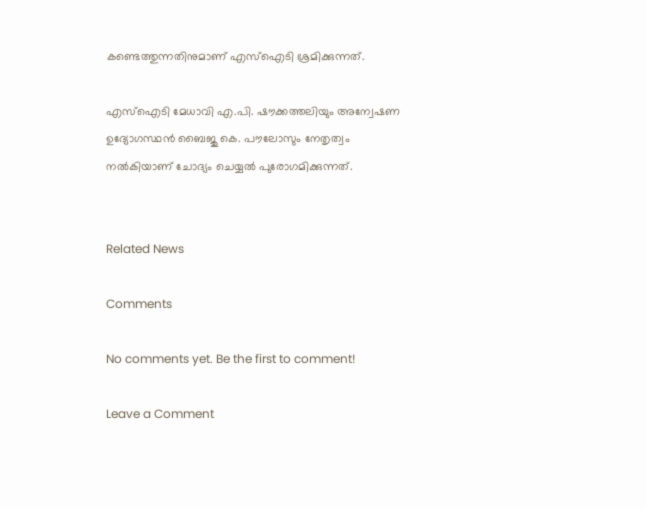കണ്ടെത്തുന്നതിനുമാണ് എസ്ഐടി ശ്രമിക്കുന്നത്.

എസ്ഐടി മേധാവി എ.പി. ഷൗക്കത്തലിയും അന്വേഷണ ഉദ്യോഗസ്ഥന്‍ ബൈജു കെ. പൗലോസും നേതൃത്വം നല്‍കിയാണ് ചോദ്യം ചെയ്യല്‍ പുരോഗമിക്കുന്നത്.


Related News

Comments

No comments yet. Be the first to comment!

Leave a Comment